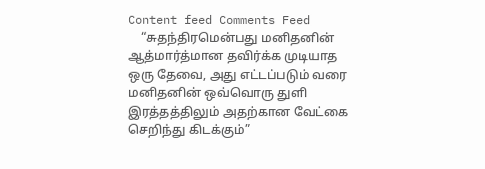Content feed Comments Feed
    “சுதந்திரமென்பது மனிதனின் ஆத்மார்த்மான தவிர்க்க முடியாத ஒரு தேவை, அது எட்டப்படும் வரை மனிதனின் ஒவ்வொரு துளி இரத்தத்திலும் அதற்கான வேட்கை செறிந்து கிடக்கும்”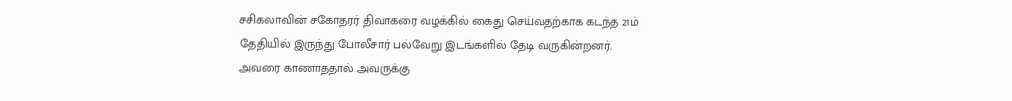சசிகலாவின் சகோதரர் திவாகரை வழக்கில் கைது செய்வதற்காக கடந்த 21ம் தேதியில் இருந்து போலீசார் பல்வேறு இடங்களில் தேடி வருகின்றனர். அவரை காணாததால் அவருக்கு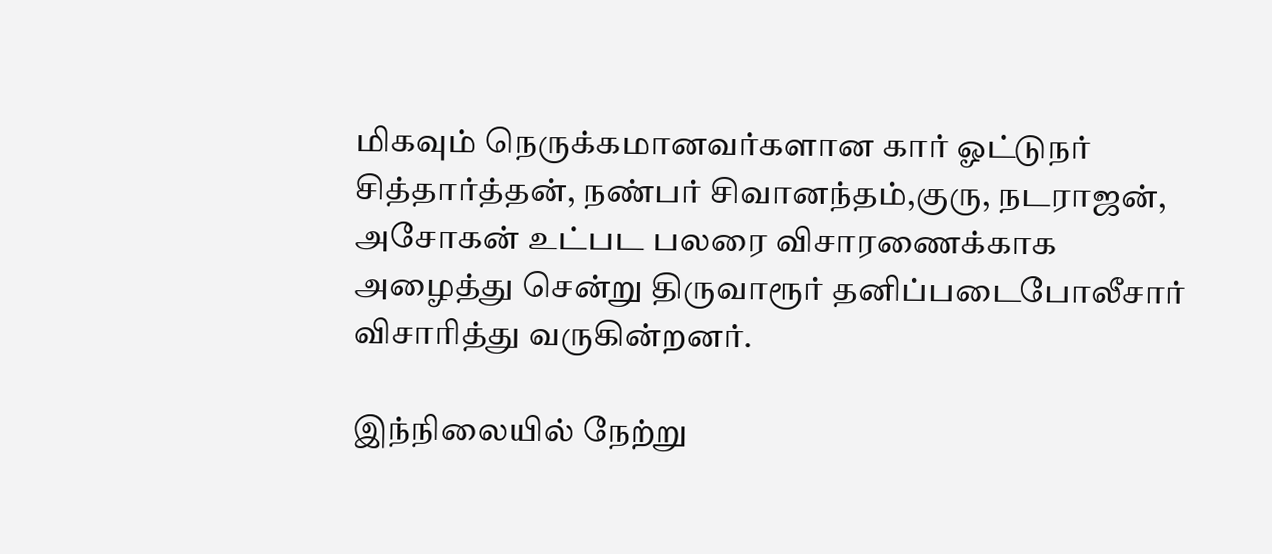மிகவும் நெருக்கமானவர்களான கார் ஓட்டுநர் சித்தார்த்தன், நண்பர் சிவானந்தம்,குரு, நடராஜன், அசோகன் உட்பட பலரை விசாரணைக்காக அழைத்து சென்று திருவாரூர் தனிப்படைபோலீசார் விசாரித்து வருகின்றனர்.

இந்நிலையில் நேற்று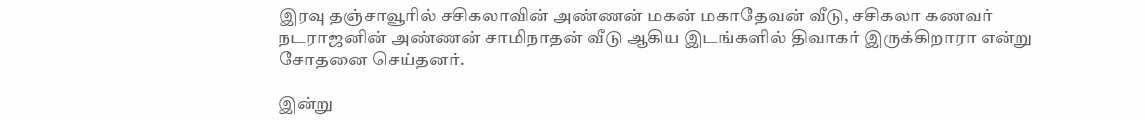இரவு தஞ்சாவூரில் சசிகலாவின் அண்ணன் மகன் மகாதேவன் வீடு, சசிகலா கணவர் நடராஜனின் அண்ணன் சாமிநாதன் வீடு ஆகிய இடங்களில் திவாகர் இருக்கிறாரா என்று சோதனை செய்தனர்.

இன்று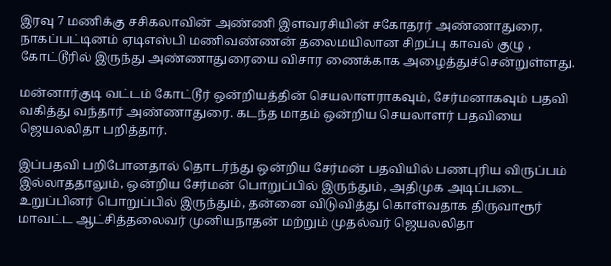இரவு 7 மணிக்கு சசிகலாவின் அண்ணி இளவரசியின் சகோதரர் அண்ணாதுரை, நாகப்பட்டினம் ஏடிஎஸ்பி மணிவண்ணன் தலைமயிலான சிறப்பு காவல் குழு , கோட்டூரில் இருந்து அண்ணாதுரையை விசார ணைக்காக அழைத்துச்சென்றுள்ளது.

மன்னார்குடி வட்டம் கோட்டூர் ஒன்றியத்தின் செயலாளராகவும், சேர்மனாகவும் பதவி வகித்து வந்தார் அண்ணாதுரை. கடந்த மாதம் ஒன்றிய செயலாளர் பதவியை ஜெயலலிதா பறித்தார்.

இப்பதவி பறிபோனதால் தொடர்ந்து ஒன்றிய சேர்மன் பதவியில் பணபுரிய விருப்பம் இல்லாததாலும், ஒன்றிய சேர்மன் பொறுப்பில் இருந்தும், அதிமுக அடிப்படை உறுப்பினர் பொறுப்பில் இருந்தும், தன்னை விடுவித்து கொள்வதாக திருவாரூர் மாவட்ட ஆட்சித்தலைவர் முனியநாதன் மற்றும் முதல்வர் ஜெயலலிதா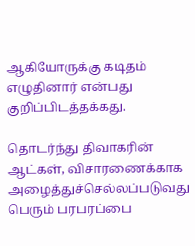ஆகியோருக்கு கடிதம் எழுதினார் என்பது குறிப்பிடத்தக்கது.

தொடர்ந்து திவாகரின் ஆட்கள், விசாரணைக்காக அழைத்துச்செல்லப்படுவது பெரும் பரபரப்பை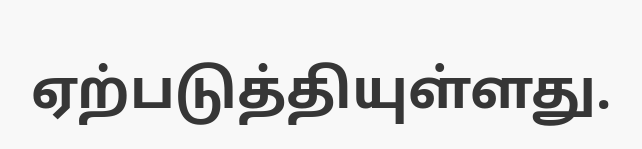ஏற்படுத்தியுள்ளது.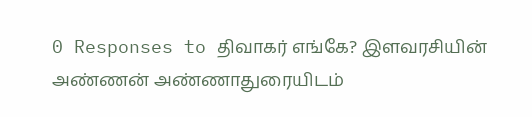0 Responses to திவாகர் எங்கே? இளவரசியின் அண்ணன் அண்ணாதுரையிடம்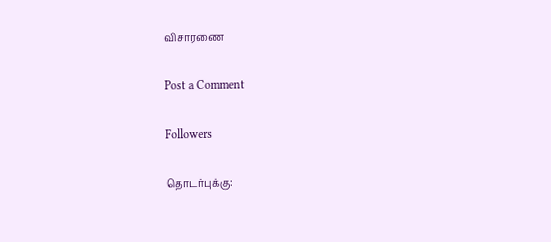விசாரணை

Post a Comment

Followers

தொடர்புக்கு: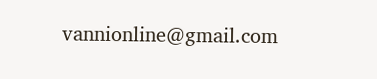vannionline@gmail.com